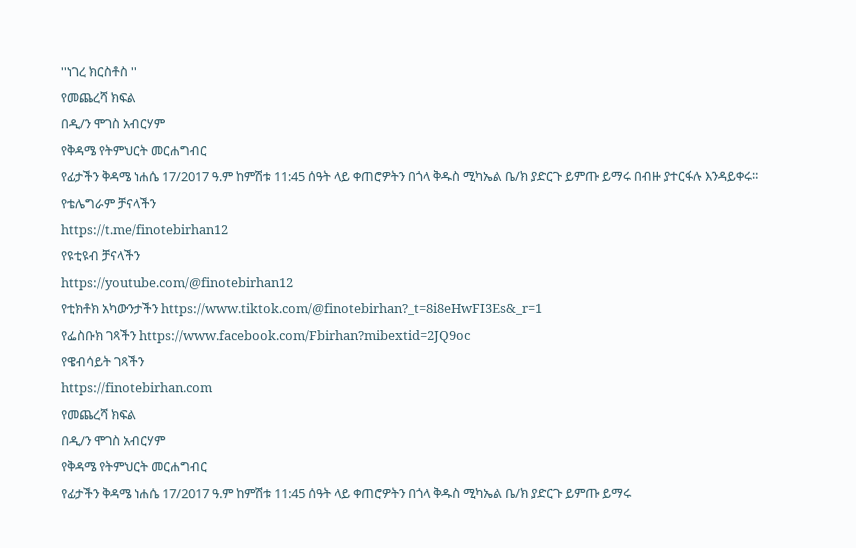''ነገረ ክርስቶስ ''
የመጨረሻ ክፍል
በዲ/ን ሞገስ አብርሃም
የቅዳሜ የትምህርት መርሐግብር
የፊታችን ቅዳሜ ነሐሴ 17/2017 ዓ.ም ከምሽቱ 11:45 ሰዓት ላይ ቀጠሮዎትን በጎላ ቅዱስ ሚካኤል ቤ/ክ ያድርጉ ይምጡ ይማሩ በብዙ ያተርፋሉ እንዳይቀሩ።
የቴሌግራም ቻናላችን
https://t.me/finotebirhan12
የዩቲዩብ ቻናላችን
https://youtube.com/@finotebirhan12
የቲክቶክ አካውንታችን https://www.tiktok.com/@finotebirhan?_t=8i8eHwFI3Es&_r=1
የፌስቡክ ገጻችን https://www.facebook.com/Fbirhan?mibextid=2JQ9oc
የዌብሳይት ገጻችን
https://finotebirhan.com
የመጨረሻ ክፍል
በዲ/ን ሞገስ አብርሃም
የቅዳሜ የትምህርት መርሐግብር
የፊታችን ቅዳሜ ነሐሴ 17/2017 ዓ.ም ከምሽቱ 11:45 ሰዓት ላይ ቀጠሮዎትን በጎላ ቅዱስ ሚካኤል ቤ/ክ ያድርጉ ይምጡ ይማሩ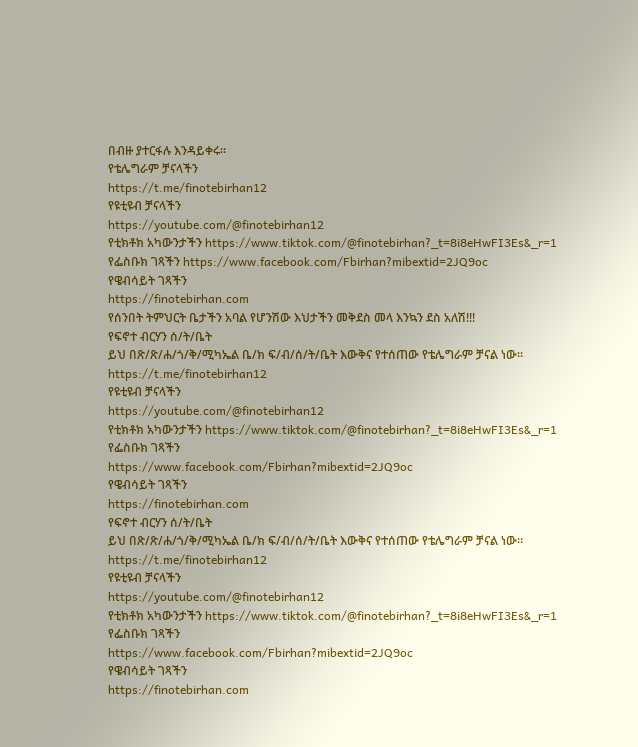በብዙ ያተርፋሉ እንዳይቀሩ።
የቴሌግራም ቻናላችን
https://t.me/finotebirhan12
የዩቲዩብ ቻናላችን
https://youtube.com/@finotebirhan12
የቲክቶክ አካውንታችን https://www.tiktok.com/@finotebirhan?_t=8i8eHwFI3Es&_r=1
የፌስቡክ ገጻችን https://www.facebook.com/Fbirhan?mibextid=2JQ9oc
የዌብሳይት ገጻችን
https://finotebirhan.com
የሰንበት ትምህርት ቤታችን አባል የሆንሽው እህታችን መቅደስ መላ እንኳን ደስ አለሽ!!!
የፍኖተ ብርሃን ሰ/ት/ቤት
ይህ በጽ/ጽ/ሐ/ጎ/ቅ/ሚካኤል ቤ/ክ ፍ/ብ/ሰ/ት/ቤት እውቅና የተሰጠው የቴሌግራም ቻናል ነው።
https://t.me/finotebirhan12
የዩቲዩብ ቻናላችን
https://youtube.com/@finotebirhan12
የቲክቶክ አካውንታችን https://www.tiktok.com/@finotebirhan?_t=8i8eHwFI3Es&_r=1
የፌስቡክ ገጻችን
https://www.facebook.com/Fbirhan?mibextid=2JQ9oc
የዌብሳይት ገጻችን
https://finotebirhan.com
የፍኖተ ብርሃን ሰ/ት/ቤት
ይህ በጽ/ጽ/ሐ/ጎ/ቅ/ሚካኤል ቤ/ክ ፍ/ብ/ሰ/ት/ቤት እውቅና የተሰጠው የቴሌግራም ቻናል ነው።
https://t.me/finotebirhan12
የዩቲዩብ ቻናላችን
https://youtube.com/@finotebirhan12
የቲክቶክ አካውንታችን https://www.tiktok.com/@finotebirhan?_t=8i8eHwFI3Es&_r=1
የፌስቡክ ገጻችን
https://www.facebook.com/Fbirhan?mibextid=2JQ9oc
የዌብሳይት ገጻችን
https://finotebirhan.com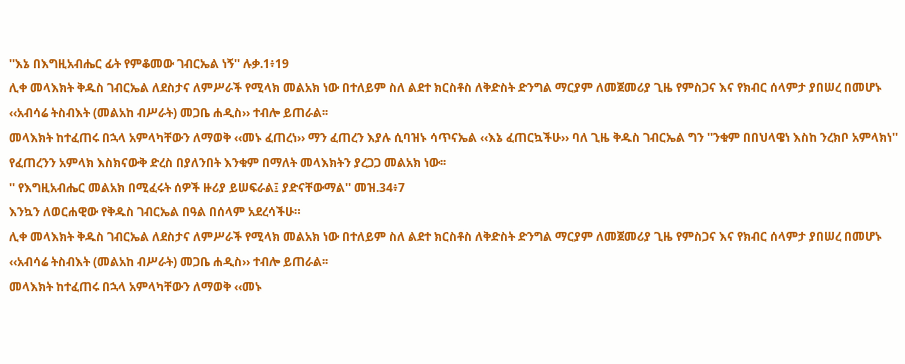''እኔ በእግዚአብሔር ፊት የምቆመው ገብርኤል ነኝ'' ሉቃ.1፥19
ሊቀ መላእክት ቅዱስ ገብርኤል ለደስታና ለምሥራች የሚላክ መልአክ ነው በተለይም ስለ ልደተ ክርስቶስ ለቅድስት ድንግል ማርያም ለመጀመሪያ ጊዜ የምስጋና እና የክብር ሰላምታ ያበሠረ በመሆኑ ‹‹አብሳሬ ትስብእት (መልአከ ብሥራት) መጋቤ ሐዲስ›› ተብሎ ይጠራል፡፡
መላእክት ከተፈጠሩ በኋላ አምላካቸውን ለማወቅ ‹‹መኑ ፈጠረነ›› ማን ፈጠረን እያሉ ሲባዝኑ ሳጥናኤል ‹‹እኔ ፈጠርኳችሁ›› ባለ ጊዜ ቅዱስ ገብርኤል ግን ''ንቁም በበህላዌነ እስከ ንረክቦ አምላክነ'' የፈጠረንን አምላክ እስክናውቅ ድረስ በያለንበት እንቁም በማለት መላእክትን ያረጋጋ መልአክ ነው፡፡
'' የእግዚአብሔር መልአክ በሚፈሩት ሰዎች ዙሪያ ይሠፍራል፤ ያድናቸውማል'' መዝ.34፥7
እንኳን ለወርሐዊው የቅዱስ ገብርኤል በዓል በሰላም አደረሳችሁ።
ሊቀ መላእክት ቅዱስ ገብርኤል ለደስታና ለምሥራች የሚላክ መልአክ ነው በተለይም ስለ ልደተ ክርስቶስ ለቅድስት ድንግል ማርያም ለመጀመሪያ ጊዜ የምስጋና እና የክብር ሰላምታ ያበሠረ በመሆኑ ‹‹አብሳሬ ትስብእት (መልአከ ብሥራት) መጋቤ ሐዲስ›› ተብሎ ይጠራል፡፡
መላእክት ከተፈጠሩ በኋላ አምላካቸውን ለማወቅ ‹‹መኑ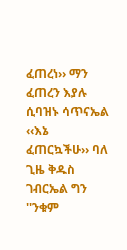ፈጠረነ›› ማን ፈጠረን እያሉ ሲባዝኑ ሳጥናኤል ‹‹እኔ ፈጠርኳችሁ›› ባለ ጊዜ ቅዱስ ገብርኤል ግን ''ንቁም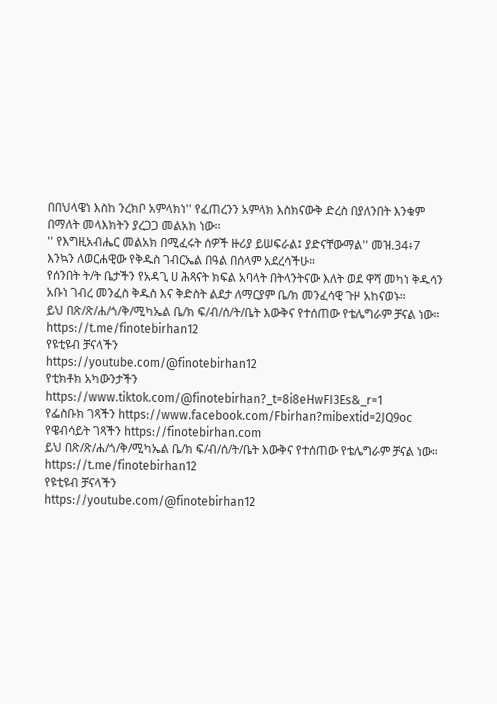በበህላዌነ እስከ ንረክቦ አምላክነ'' የፈጠረንን አምላክ እስክናውቅ ድረስ በያለንበት እንቁም በማለት መላእክትን ያረጋጋ መልአክ ነው፡፡
'' የእግዚአብሔር መልአክ በሚፈሩት ሰዎች ዙሪያ ይሠፍራል፤ ያድናቸውማል'' መዝ.34፥7
እንኳን ለወርሐዊው የቅዱስ ገብርኤል በዓል በሰላም አደረሳችሁ።
የሰንበት ት/ት ቤታችን የአዳጊ ሀ ሕጻናት ክፍል አባላት በትላንትናው እለት ወደ ዋሻ መካነ ቅዱሳን አቡነ ገብረ መንፈስ ቅዱስ እና ቅድስት ልደታ ለማርያም ቤ/ክ መንፈሳዊ ጉዞ አከናወኑ።
ይህ በጽ/ጽ/ሐ/ጎ/ቅ/ሚካኤል ቤ/ክ ፍ/ብ/ሰ/ት/ቤት እውቅና የተሰጠው የቴሌግራም ቻናል ነው።
https://t.me/finotebirhan12
የዩቲዩብ ቻናላችን
https://youtube.com/@finotebirhan12
የቲክቶክ አካውንታችን https://www.tiktok.com/@finotebirhan?_t=8i8eHwFI3Es&_r=1
የፌስቡክ ገጻችን https://www.facebook.com/Fbirhan?mibextid=2JQ9oc
የዌብሳይት ገጻችን https://finotebirhan.com
ይህ በጽ/ጽ/ሐ/ጎ/ቅ/ሚካኤል ቤ/ክ ፍ/ብ/ሰ/ት/ቤት እውቅና የተሰጠው የቴሌግራም ቻናል ነው።
https://t.me/finotebirhan12
የዩቲዩብ ቻናላችን
https://youtube.com/@finotebirhan12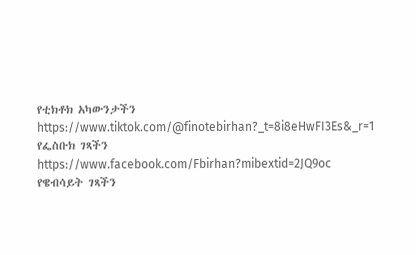የቲክቶክ አካውንታችን https://www.tiktok.com/@finotebirhan?_t=8i8eHwFI3Es&_r=1
የፌስቡክ ገጻችን https://www.facebook.com/Fbirhan?mibextid=2JQ9oc
የዌብሳይት ገጻችን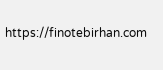https://finotebirhan.com